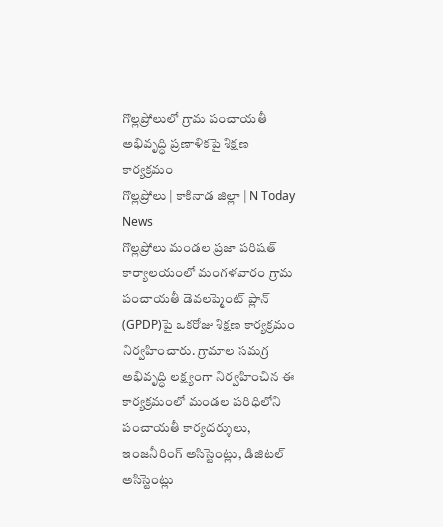గొల్లప్రోలులో గ్రామ పంచాయతీ అభివృద్ధి ప్రణాళికపై శిక్షణ కార్యక్రమం
గొల్లప్రోలు | కాకినాడ జిల్లా | N Today News
గొల్లప్రోలు మండల ప్రజా పరిషత్ కార్యాలయంలో మంగళవారం గ్రామ పంచాయతీ డెవలప్మెంట్ ప్లాన్ (GPDP)పై ఒకరోజు శిక్షణ కార్యక్రమం నిర్వహించారు. గ్రామాల సమగ్ర అభివృద్ధి లక్ష్యంగా నిర్వహించిన ఈ కార్యక్రమంలో మండల పరిధిలోని పంచాయతీ కార్యదర్శులు, ఇంజనీరింగ్ అసిస్టెంట్లు, డిజిటల్ అసిస్టెంట్లు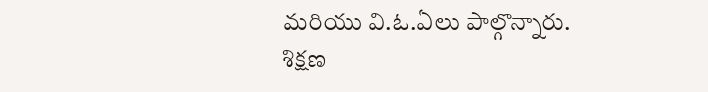మరియు వి.ఓ.ఏలు పాల్గొన్నారు.
శిక్షణ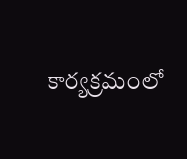కార్యక్రమంలో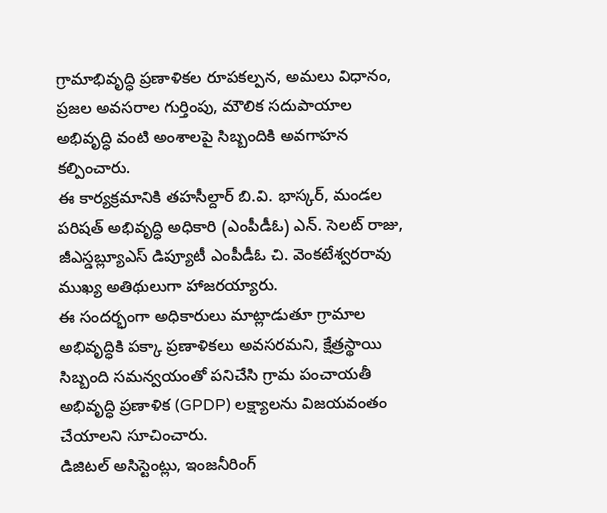గ్రామాభివృద్ధి ప్రణాళికల రూపకల్పన, అమలు విధానం, ప్రజల అవసరాల గుర్తింపు, మౌలిక సదుపాయాల అభివృద్ధి వంటి అంశాలపై సిబ్బందికి అవగాహన కల్పించారు.
ఈ కార్యక్రమానికి తహసీల్దార్ బి.వి. భాస్కర్, మండల పరిషత్ అభివృద్ధి అధికారి (ఎంపీడీఓ) ఎన్. సెలట్ రాజు, జీఎస్డబ్ల్యూఎస్ డిప్యూటీ ఎంపీడీఓ చి. వెంకటేశ్వరరావు ముఖ్య అతిథులుగా హాజరయ్యారు.
ఈ సందర్భంగా అధికారులు మాట్లాడుతూ గ్రామాల అభివృద్ధికి పక్కా ప్రణాళికలు అవసరమని, క్షేత్రస్థాయి సిబ్బంది సమన్వయంతో పనిచేసి గ్రామ పంచాయతీ అభివృద్ధి ప్రణాళిక (GPDP) లక్ష్యాలను విజయవంతం చేయాలని సూచించారు.
డిజిటల్ అసిస్టెంట్లు, ఇంజనీరింగ్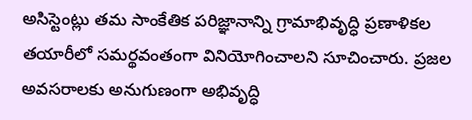అసిస్టెంట్లు తమ సాంకేతిక పరిజ్ఞానాన్ని గ్రామాభివృద్ధి ప్రణాళికల తయారీలో సమర్థవంతంగా వినియోగించాలని సూచించారు. ప్రజల అవసరాలకు అనుగుణంగా అభివృద్ధి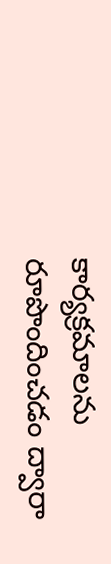కార్యక్రమాలను రూపొందించడం ద్వారా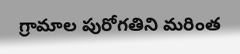గ్రామాల పురోగతిని మరింత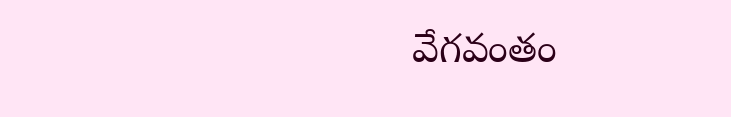వేగవంతం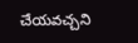చేయవచ్చని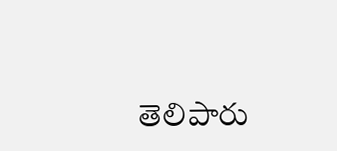తెలిపారు